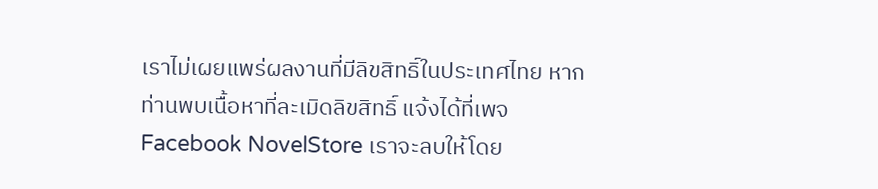เราไม่เผยแพร่ผลงานที่มีลิขสิทธิ์ในประเทศไทย หากท่านพบเนื้อหาที่ละเมิดลิขสิทธิ์ แจ้งได้ที่เพจ Facebook NovelStore เราจะลบให้โดย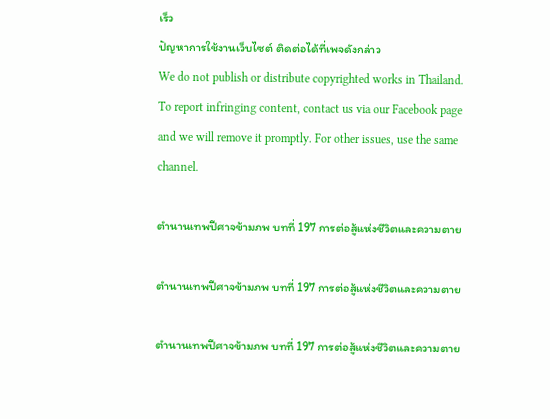เร็ว
ปัญหาการใช้งานเว็บไซต์ ติดต่อได้ที่เพจดังกล่าว
We do not publish or distribute copyrighted works in Thailand. To report infringing content, contact us via our Facebook page and we will remove it promptly. For other issues, use the same channel.

ตำนานเทพปีศาจข้ามภพ บทที่ 197 การต่อสู้แห่งชีวิตและความตาย

ตำนานเทพปีศาจข้ามภพ บทที่ 197 การต่อสู้แห่งชีวิตและความตาย

ตำนานเทพปีศาจข้ามภพ บทที่ 197 การต่อสู้แห่งชีวิตและความตาย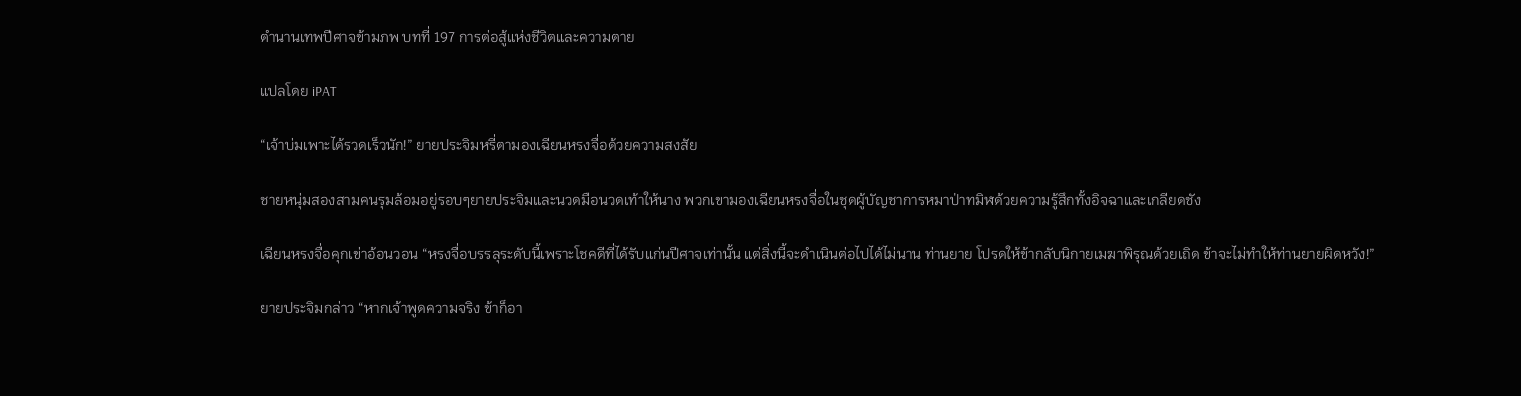ตำนานเทพปีศาจข้ามภพ บทที่ 197 การต่อสู้แห่งชีวิตและความตาย

แปลโดย iPAT

“เจ้าบ่มเพาะได้รวดเร็วนัก!” ยายประจิมหรี่ตามองเฉียนหรงจื่อด้วยความสงสัย

ชายหนุ่มสองสามคนรุมล้อมอยู่รอบๆยายประจิมและนวดมือนวดเท้าให้นาง พวกเขามองเฉียนหรงจื่อในชุดผู้บัญชาการหมาป่าทมิฬด้วยความรู้สึกทั้งอิจฉาและเกลียดชัง

เฉียนหรงจื่อคุกเข่าอ้อนวอน “หรงจื่อบรรลุระดับนี้เพราะโชคดีที่ได้รับแก่นปีศาจเท่านั้น แต่สิ่งนี้จะดำเนินต่อไปได้ไม่นาน ท่านยาย โปรดให้ข้ากลับนิกายเมฆาพิรุณด้วยเถิด ข้าจะไม่ทำให้ท่านยายผิดหวัง!”

ยายประจิมกล่าว “หากเจ้าพูดความจริง ข้าก็อา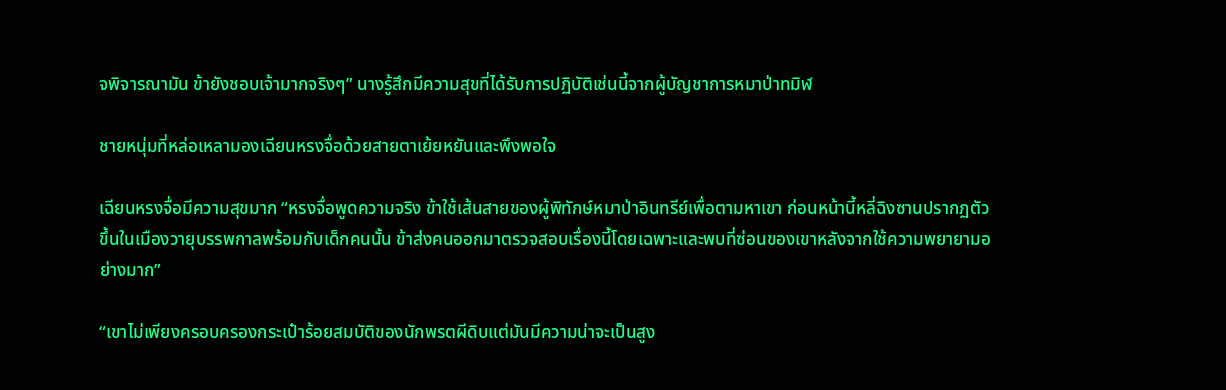จพิจารณามัน ข้ายังชอบเจ้ามากจริงๆ” นางรู้สึกมีความสุขที่ได้รับการปฏิบัติเช่นนี้จากผู้บัญชาการหมาป่าทมิฬ

ชายหนุ่มที่หล่อเหลามองเฉียนหรงจื่อด้วยสายตาเย้ยหยันและพึงพอใจ

เฉียนหรงจื่อมีความสุขมาก “หรงจื่อพูดความจริง ข้าใช้เส้นสายของผู้พิทักษ์หมาป่าอินทรีย์เพื่อตามหาเขา ก่อนหน้านี้หลี่ฉิงซานปรากฏตัวขึ้นในเมืองวายุบรรพกาลพร้อมกับเด็กคนนั้น ข้าส่งคนออกมาตรวจสอบเรื่องนี้โดยเฉพาะและพบที่ซ่อนของเขาหลังจากใช้ความพยายามอย่างมาก”

“เขาไม่เพียงครอบครองกระเป๋าร้อยสมบัติของนักพรตผีดิบแต่มันมีความน่าจะเป็นสูง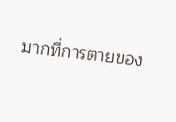มากที่การตายของ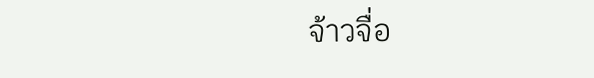จ้าวจื่อ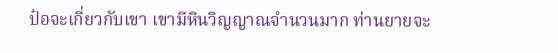ป๋อจะเกี่ยวกับเขา เขามีหินวิญญาณจำนวนมาก ท่านยายจะ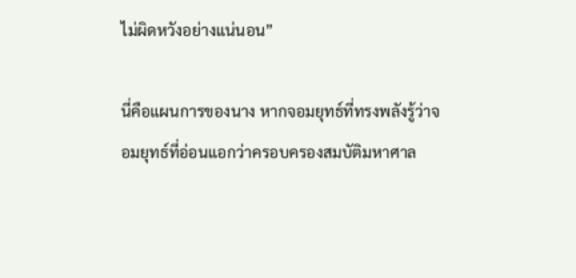ไม่ผิดหวังอย่างแน่นอน”

นี่คือแผนการของนาง หากจอมยุทธ์ที่ทรงพลังรู้ว่าจอมยุทธ์ที่อ่อนแอกว่าครอบครองสมบัติมหาศาล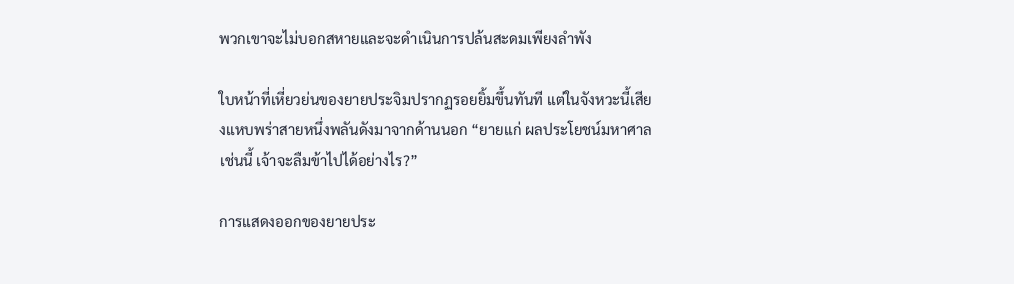พวกเขาจะไม่บอกสหายและจะดำเนินการปล้นสะดมเพียงลำพัง

ใบหน้าที่เหี่ยวย่นของยายประจิมปรากฏรอยยิ้มขึ้นทันที แต่ในจังหวะนี้เสียงแหบพร่าสายหนึ่งพลันดังมาจากด้านนอก “ยายแก่ ผลประโยชน์มหาศาลเช่นนี้ เจ้าจะลืมข้าไปได้อย่างไร?”

การแสดงออกของยายประ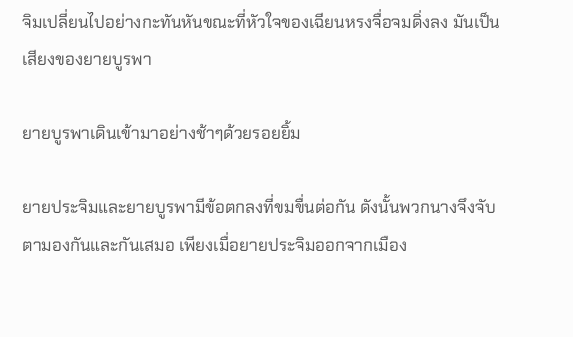จิมเปลี่ยนไปอย่างกะทันหันขณะที่หัวใจของเฉียนหรงจื่อจมดิ่งลง มันเป็นเสียงของยายบูรพา

ยายบูรพาเดินเข้ามาอย่างช้าๆด้วยรอยยิ้ม

ยายประจิมและยายบูรพามีข้อตกลงที่ขมขื่นต่อกัน ดังนั้นพวกนางจึงจับตามองกันและกันเสมอ เพียงเมื่อยายประจิมออกจากเมือง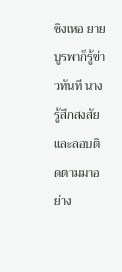ชิงเหอ ยายบูรพาก็รู้ข่าวทันที นางรู้สึกสงสัยและลอบติดตามมาอย่าง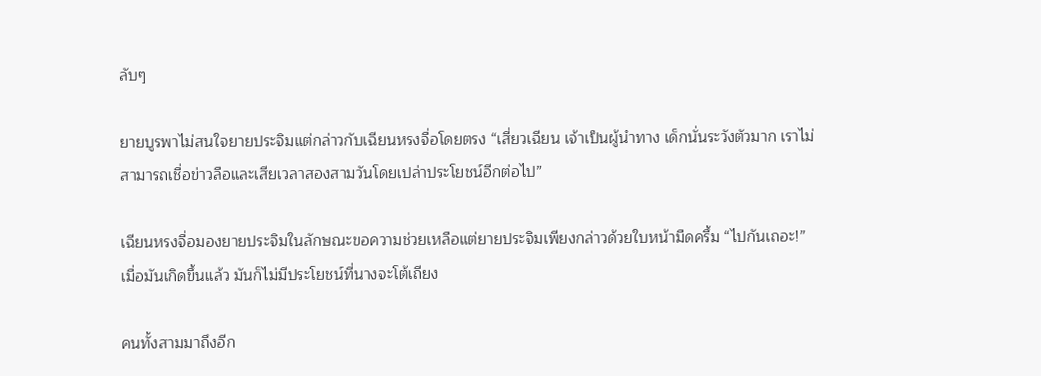ลับๆ

ยายบูรพาไม่สนใจยายประจิมแต่กล่าวกับเฉียนหรงจื่อโดยตรง “เสี่ยวเฉียน เจ้าเป็นผู้นำทาง เด็กนั่นระวังตัวมาก เราไม่สามารถเชื่อข่าวลือและเสียเวลาสองสามวันโดยเปล่าประโยชน์อีกต่อไป”

เฉียนหรงจื่อมองยายประจิมในลักษณะขอความช่วยเหลือแต่ยายประจิมเพียงกล่าวด้วยใบหน้ามืดครึ้ม “ไปกันเถอะ!” เมื่อมันเกิดขึ้นแล้ว มันก็ไม่มีประโยชน์ที่นางจะโต้เถียง

คนทั้งสามมาถึงอีก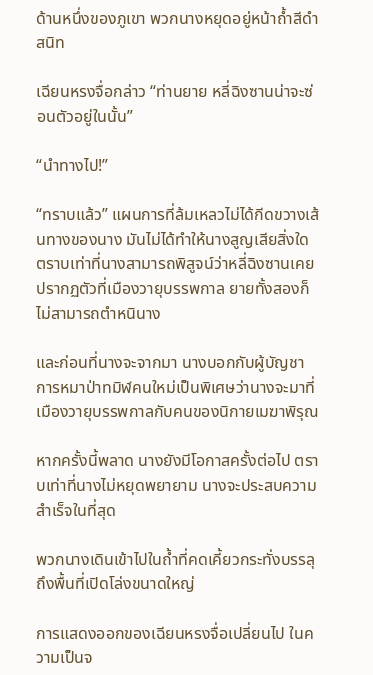ด้านหนึ่งของภูเขา พวกนางหยุดอยู่หน้าถ้ำสีดำสนิท

เฉียนหรงจื่อกล่าว “ท่านยาย หลี่ฉิงซานน่าจะซ่อนตัวอยู่ในนั้น”

“นำทางไป!”

“ทราบแล้ว” แผนการที่ล้มเหลวไม่ได้กีดขวางเส้นทางของนาง มันไม่ได้ทำให้นางสูญเสียสิ่งใด ตราบเท่าที่นางสามารถพิสูจน์ว่าหลี่ฉิงซานเคยปรากฏตัวที่เมืองวายุบรรพกาล ยายทั้งสองก็ไม่สามารถตำหนินาง

และก่อนที่นางจะจากมา นางบอกกับผู้บัญชาการหมาป่าทมิฬคนใหม่เป็นพิเศษว่านางจะมาที่เมืองวายุบรรพกาลกับคนของนิกายเมฆาพิรุณ

หากครั้งนี้พลาด นางยังมีโอกาสครั้งต่อไป ตราบเท่าที่นางไม่หยุดพยายาม นางจะประสบความสำเร็จในที่สุด

พวกนางเดินเข้าไปในถ้ำที่คดเคี้ยวกระทั่งบรรลุถึงพื้นที่เปิดโล่งขนาดใหญ่

การแสดงออกของเฉียนหรงจื่อเปลี่ยนไป ในความเป็นจ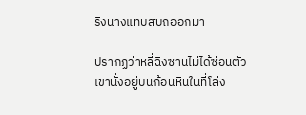ริงนางแทบสบถออกมา

ปรากฏว่าหลี่ฉิงซานไม่ได้ซ่อนตัว เขานั่งอยู่บนก้อนหินในที่โล่ง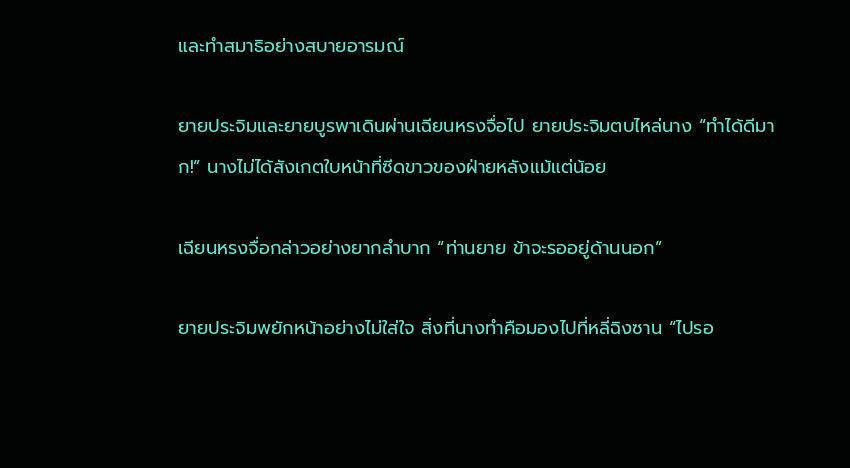และทำสมาธิอย่างสบายอารมณ์

ยายประจิมและยายบูรพาเดินผ่านเฉียนหรงจื่อไป ยายประจิมตบไหล่นาง “ทำได้ดีมาก!” นางไม่ได้สังเกตใบหน้าที่ซีดขาวของฝ่ายหลังแม้แต่น้อย

เฉียนหรงจื่อกล่าวอย่างยากลำบาก “ท่านยาย ข้าจะรออยู่ด้านนอก”

ยายประจิมพยักหน้าอย่างไม่ใส่ใจ สิ่งที่นางทำคือมองไปที่หลี่ฉิงซาน “ไปรอ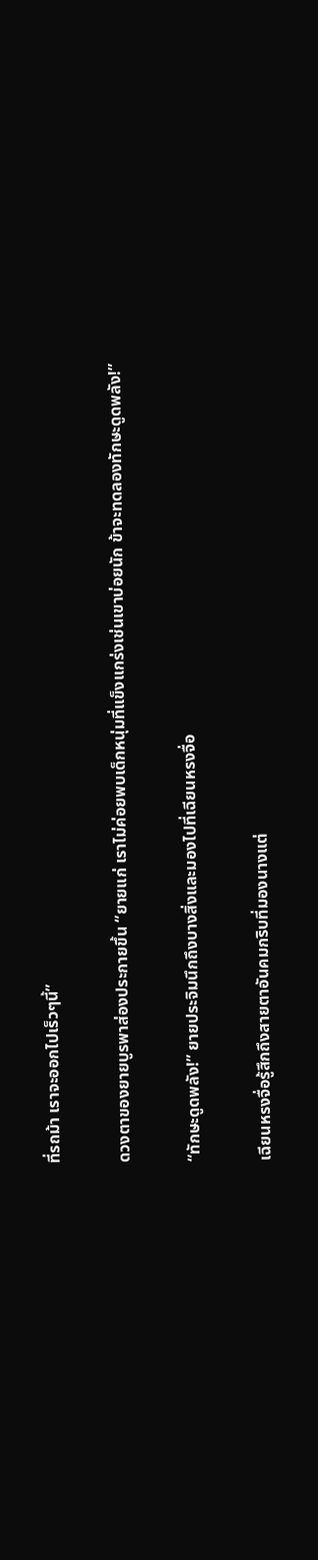ที่รถม้า เราจะออกไปเร็วๆนี้”

ดวงตาของยายบูรพาส่องประกายขึ้น “ยายแก่ เราไม่ค่อยพบเด็กหนุ่มที่แข็งแกร่งเช่นเขาบ่อยนัก ข้าจะทดลองทักษะดูดพลัง!”

“ทักษะดูดพลัง!” ยายประจิมนึกถึงบางสิ่งและมองไปที่เฉียนหรงจื่อ

เฉียนหรงจื่อรู้สึกถึงสายตาอันคมกริบที่มองนางแต่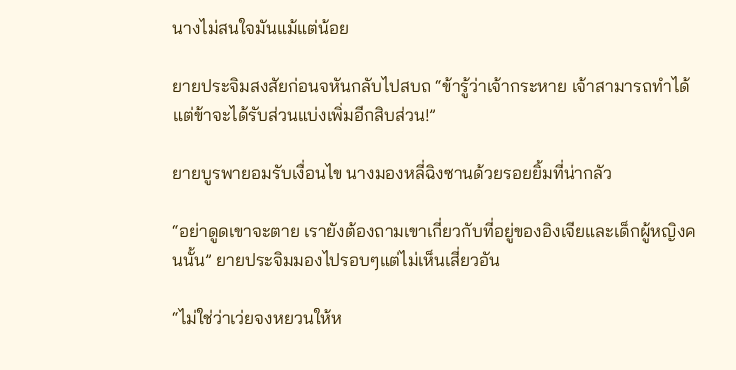นางไม่สนใจมันแม้แต่น้อย

ยายประจิมสงสัยก่อนจหันกลับไปสบถ “ข้ารู้ว่าเจ้ากระหาย เจ้าสามารถทำได้ แต่ข้าจะได้รับส่วนแบ่งเพิ่มอีกสิบส่วน!”

ยายบูรพายอมรับเงื่อนไข นางมองหลี่ฉิงซานด้วยรอยยิ้มที่น่ากลัว

“อย่าดูดเขาจะตาย เรายังต้องถามเขาเกี่ยวกับที่อยู่ของอิงเจียและเด็กผู้หญิงคนนั้น” ยายประจิมมองไปรอบๆแต่ไม่เห็นเสี่ยวอัน

“ไม่ใช่ว่าเว่ยจงหยวนให้ห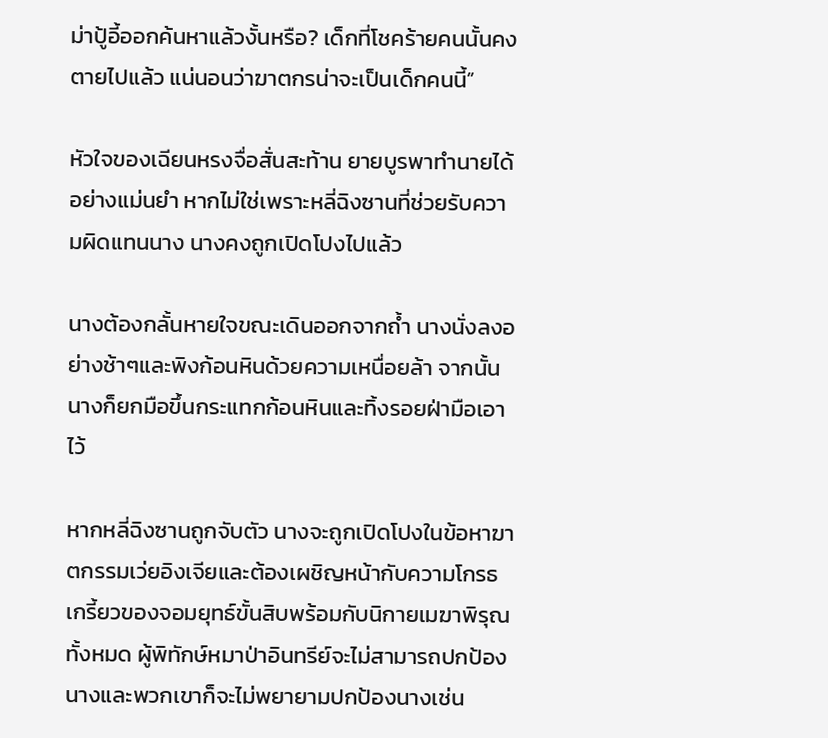ม่าปู้อี้ออกค้นหาแล้วงั้นหรือ? เด็กที่โชคร้ายคนนั้นคงตายไปแล้ว แน่นอนว่าฆาตกรน่าจะเป็นเด็กคนนี้”

หัวใจของเฉียนหรงจื่อสั่นสะท้าน ยายบูรพาทำนายได้อย่างแม่นยำ หากไม่ใช่เพราะหลี่ฉิงซานที่ช่วยรับความผิดแทนนาง นางคงถูกเปิดโปงไปแล้ว

นางต้องกลั้นหายใจขณะเดินออกจากถ้ำ นางนั่งลงอย่างช้าๆและพิงก้อนหินด้วยความเหนื่อยล้า จากนั้นนางก็ยกมือขึ้นกระแทกก้อนหินและทิ้งรอยฝ่ามือเอาไว้

หากหลี่ฉิงซานถูกจับตัว นางจะถูกเปิดโปงในข้อหาฆาตกรรมเว่ยอิงเจียและต้องเผชิญหน้ากับความโกรธเกรี้ยวของจอมยุทธ์ขั้นสิบพร้อมกับนิกายเมฆาพิรุณทั้งหมด ผู้พิทักษ์หมาป่าอินทรีย์จะไม่สามารถปกป้องนางและพวกเขาก็จะไม่พยายามปกป้องนางเช่น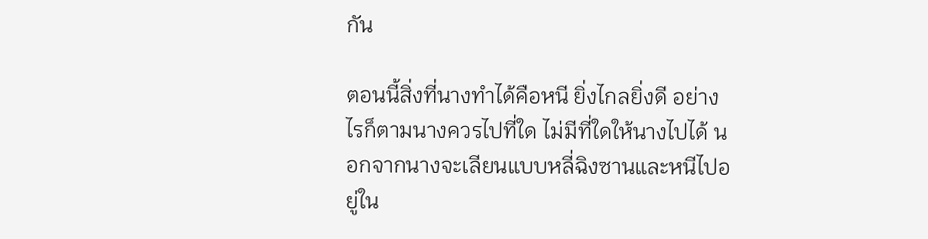กัน

ตอนนี้สิ่งที่นางทำได้คือหนี ยิ่งไกลยิ่งดี อย่างไรก็ตามนางควรไปที่ใด ไม่มีที่ใดให้นางไปได้ นอกจากนางจะเลียนแบบหลี่ฉิงซานและหนีไปอยู่ใน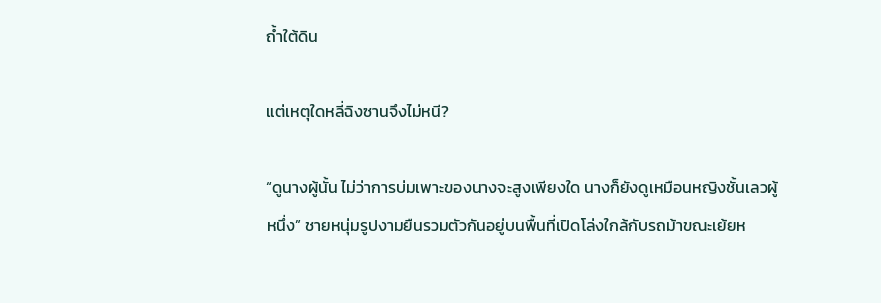ถ้ำใต้ดิน

แต่เหตุใดหลี่ฉิงซานจึงไม่หนี?

“ดูนางผู้นั้น ไม่ว่าการบ่มเพาะของนางจะสูงเพียงใด นางก็ยังดูเหมือนหญิงชั้นเลวผู้หนึ่ง” ชายหนุ่มรูปงามยืนรวมตัวกันอยู่บนพื้นที่เปิดโล่งใกล้กับรถม้าขณะเย้ยห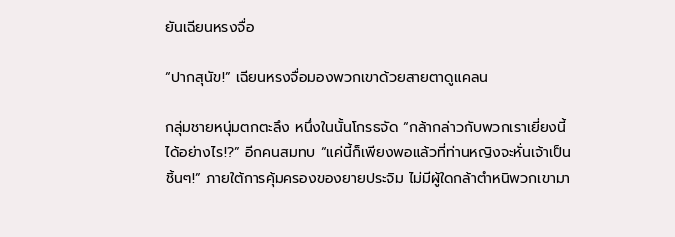ยันเฉียนหรงจื่อ

“ปากสุนัข!” เฉียนหรงจื่อมองพวกเขาด้วยสายตาดูแคลน

กลุ่มชายหนุ่มตกตะลึง หนึ่งในนั้นโกรธจัด “กล้ากล่าวกับพวกเราเยี่ยงนี้ได้อย่างไร!?” อีกคนสมทบ “แค่นี้ก็เพียงพอแล้วที่ท่านหญิงจะหั่นเจ้าเป็นชิ้นๆ!” ภายใต้การคุ้มครองของยายประจิม ไม่มีผู้ใดกล้าตำหนิพวกเขามา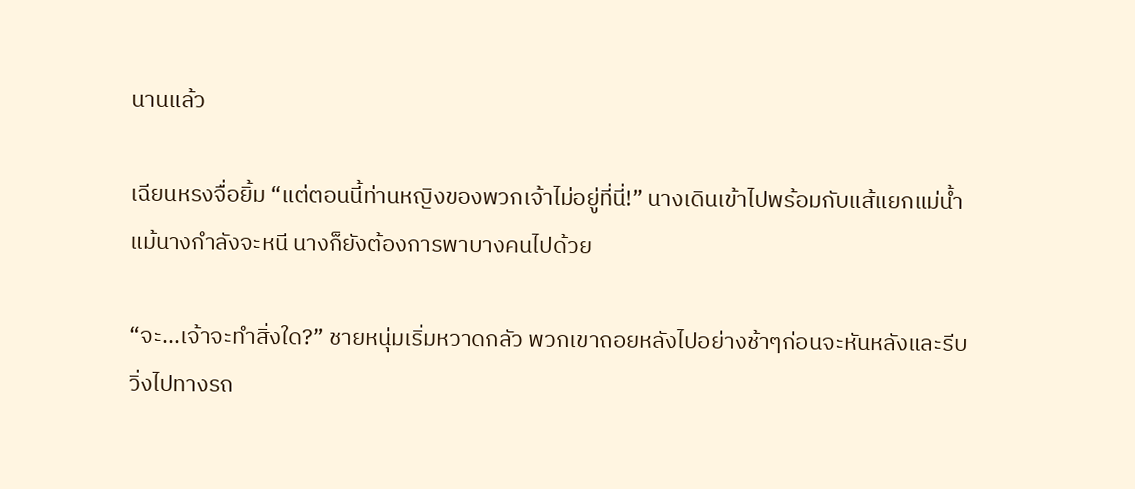นานแล้ว

เฉียนหรงจื่อยิ้ม “แต่ตอนนี้ท่านหญิงของพวกเจ้าไม่อยู่ที่นี่!” นางเดินเข้าไปพร้อมกับแส้แยกแม่น้ำ แม้นางกำลังจะหนี นางก็ยังต้องการพาบางคนไปด้วย

“จะ...เจ้าจะทำสิ่งใด?” ชายหนุ่มเริ่มหวาดกลัว พวกเขาถอยหลังไปอย่างช้าๆก่อนจะหันหลังและรีบวิ่งไปทางรถ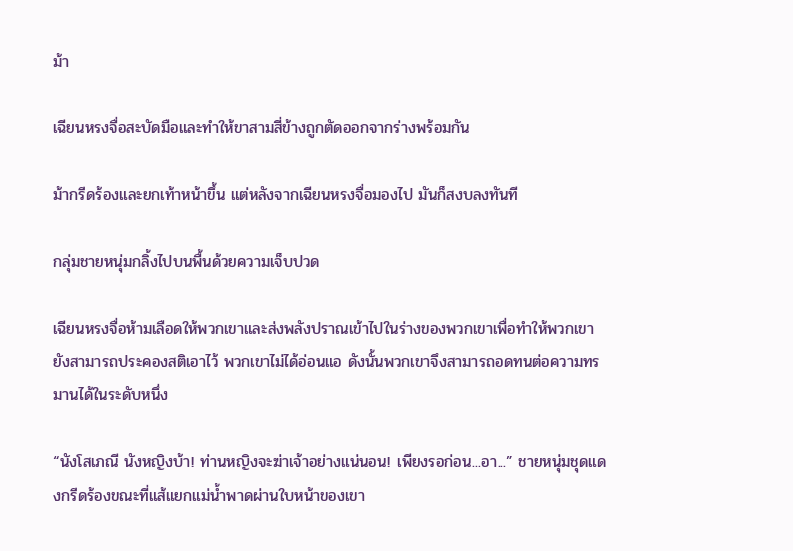ม้า

เฉียนหรงจื่อสะบัดมือและทำให้ขาสามสี่ข้างถูกตัดออกจากร่างพร้อมกัน

ม้ากรีดร้องและยกเท้าหน้าขึ้น แต่หลังจากเฉียนหรงจื่อมองไป มันก็สงบลงทันที

กลุ่มชายหนุ่มกลิ้งไปบนพื้นด้วยความเจ็บปวด

เฉียนหรงจื่อห้ามเลือดให้พวกเขาและส่งพลังปราณเข้าไปในร่างของพวกเขาเพื่อทำให้พวกเขายังสามารถประคองสติเอาไว้ พวกเขาไม่ได้อ่อนแอ ดังนั้นพวกเขาจึงสามารถอดทนต่อความทรมานได้ในระดับหนึ่ง

“นังโสเภณี นังหญิงบ้า! ท่านหญิงจะฆ่าเจ้าอย่างแน่นอน! เพียงรอก่อน...อา...” ชายหนุ่มชุดแดงกรีดร้องขณะที่แส้แยกแม่น้ำพาดผ่านใบหน้าของเขา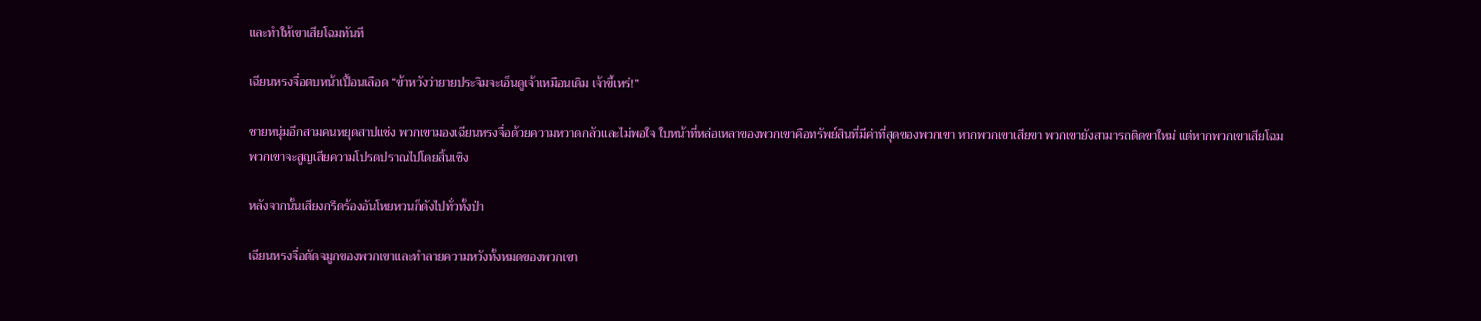และทำให้เขาเสียโฉมทันที

เฉียนหรงจื่อตบหน้าเปื้อนเลือด “ข้าหวังว่ายายประจิมจะเอ็นดูเจ้าเหมือนเดิม เจ้าขี้เหร่!”

ชายหนุ่มอีกสามคนหยุดสาปแช่ง พวกเขามองเฉียนหรงจื่อด้วยความหวาดกลัวและไม่พอใจ ใบหน้าที่หล่อเหลาของพวกเขาคือทรัพย์สินที่มีค่าที่สุดของพวกเขา หากพวกเขาเสียขา พวกเขายังสามารถติดขาใหม่ แต่หากพวกเขาเสียโฉม พวกเขาจะสูญเสียความโปรดปราณไปโดยสิ้นเชิง

หลังจากนั้นเสียงกรีดร้องอันโหยหวนก็ดังไปทั่วทั้งป่า

เฉียนหรงจื่อตัดจมูกของพวกเขาและทำลายความหวังทั้งหมดของพวกเขา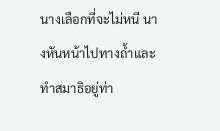นางเลือกที่จะไม่หนี นางหันหน้าไปทางถ้ำและทำสมาธิอยู่ท่า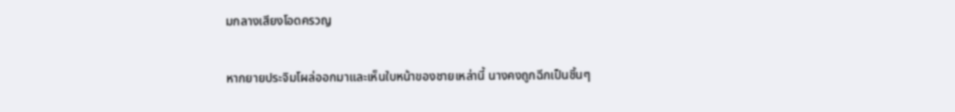มกลางเสียงโอดครวญ

หากยายประจิมโผล่ออกมาและเห็นใบหน้าของชายเหล่านี้ นางคงถูกฉีกเป็นชิ้นๆ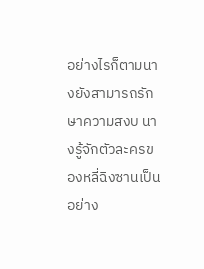อย่างไรก็ตามนางยังสามารถรักษาความสงบ นางรู้จักตัวละครของหลี่ฉิงซานเป็นอย่าง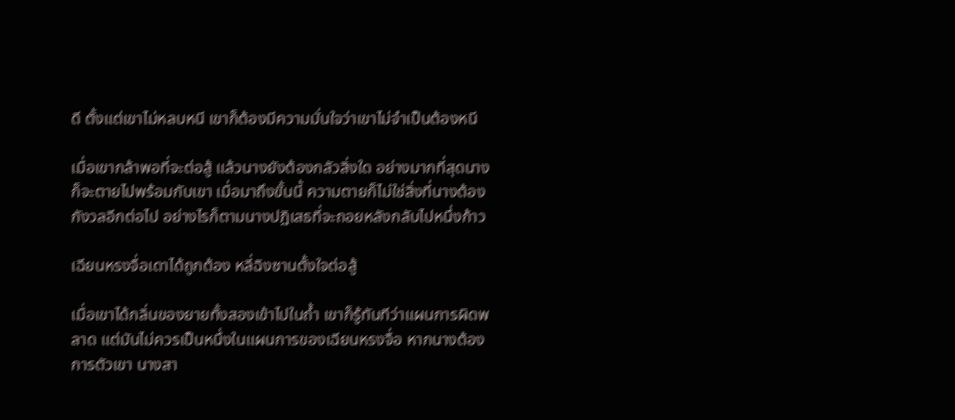ดี ตั้งแต่เขาไม่หลบหนี เขาก็ต้องมีความมั่นใจว่าเขาไม่จำเป็นต้องหนี

เมื่อเขากล้าพอที่จะต่อสู้ แล้วนางยังต้องกลัวสิ่งใด อย่างมากที่สุดนางก็จะตายไปพร้อมกับเขา เมื่อมาถึงขั้นนี้ ความตายก็ไม่ใช่สิ่งที่นางต้องกังวลอีกต่อไป อย่างไรก็ตามนางปฏิเสธที่จะถอยหลังกลับไปหนึ่งก้าว

เฉียนหรงจื่อเดาได้ถูกต้อง หลี่ฉิงซานตั้งใจต่อสู้

เมื่อเขาได้กลิ่นของยายทั้งสองเข้าไปในถ้ำ เขาก็รู้ทันทีว่าแผนการผิดพลาด แต่มันไม่ควรเป็นหนึ่งในแผนการของเฉียนหรงจื่อ หากนางต้องการตัวเขา นางสา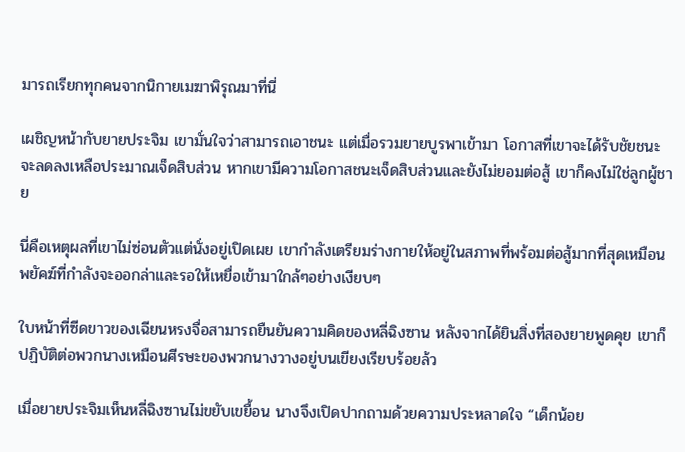มารถเรียกทุกคนจากนิกายเมฆาพิรุณมาที่นี่

เผชิญหน้ากับยายประจิม เขามั่นใจว่าสามารถเอาชนะ แต่เมื่อรวมยายบูรพาเข้ามา โอกาสที่เขาจะได้รับชัยชนะจะลดลงเหลือประมาณเจ็ดสิบส่วน หากเขามีความโอกาสชนะเจ็ดสิบส่วนและยังไม่ยอมต่อสู้ เขาก็คงไม่ใช่ลูกผู้ชาย

นี่คือเหตุผลที่เขาไม่ซ่อนตัวแต่นั่งอยู่เปิดเผย เขากำลังเตรียมร่างกายให้อยู่ในสภาพที่พร้อมต่อสู้มากที่สุดเหมือนพยัคฆ์ที่กำลังจะออกล่าและรอให้เหยื่อเข้ามาใกล้ๆอย่างเงียบๆ

ใบหน้าที่ซีดขาวของเฉียนหรงจื่อสามารถยืนยันความคิดของหลี่ฉิงซาน หลังจากได้ยินสิ่งที่สองยายพูดคุย เขาก็ปฏิบัติต่อพวกนางเหมือนศีรษะของพวกนางวางอยู่บนเขียงเรียบร้อยล้ว

เมื่อยายประจิมเห็นหลี่ฉิงซานไม่ขยับเขยื้อน นางจึงเปิดปากถามด้วยความประหลาดใจ “เด็กน้อย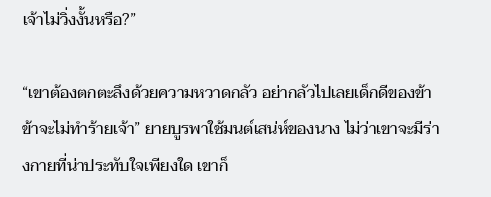เจ้าไม่วิ่งงั้นหรือ?”

“เขาต้องตกตะลึงด้วยความหวาดกลัว อย่ากลัวไปเลยเด็กดีของข้า ข้าจะไม่ทำร้ายเจ้า” ยายบูรพาใช้มนต์เสน่ห์ของนาง ไม่ว่าเขาจะมีร่างกายที่น่าประทับใจเพียงใด เขาก็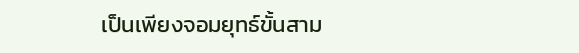เป็นเพียงจอมยุทธ์ขั้นสาม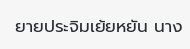ยายประจิมเย้ยหยัน นาง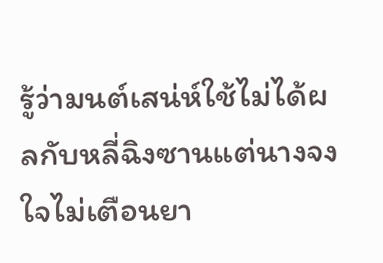รู้ว่ามนต์เสน่ห์ใช้ไม่ได้ผลกับหลี่ฉิงซานแต่นางจงใจไม่เตือนยา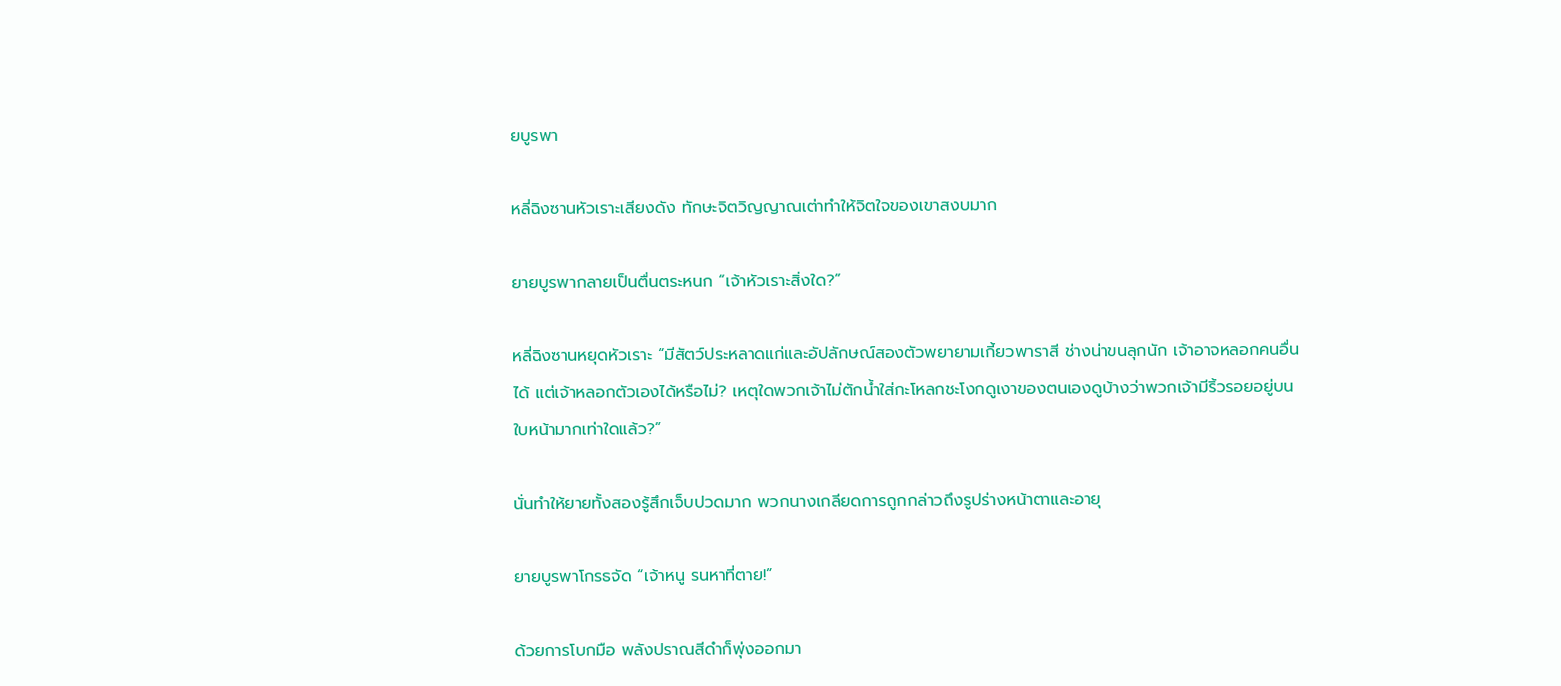ยบูรพา

หลี่ฉิงซานหัวเราะเสียงดัง ทักษะจิตวิญญาณเต่าทำให้จิตใจของเขาสงบมาก

ยายบูรพากลายเป็นตื่นตระหนก “เจ้าหัวเราะสิ่งใด?”

หลี่ฉิงซานหยุดหัวเราะ “มีสัตว์ประหลาดแก่และอัปลักษณ์สองตัวพยายามเกี้ยวพาราสี ช่างน่าขนลุกนัก เจ้าอาจหลอกคนอื่นได้ แต่เจ้าหลอกตัวเองได้หรือไม่? เหตุใดพวกเจ้าไม่ตักน้ำใส่กะโหลกชะโงกดูเงาของตนเองดูบ้างว่าพวกเจ้ามีริ้วรอยอยู่บนใบหน้ามากเท่าใดแล้ว?”

นั่นทำให้ยายทั้งสองรู้สึกเจ็บปวดมาก พวกนางเกลียดการถูกกล่าวถึงรูปร่างหน้าตาและอายุ

ยายบูรพาโกรธจัด “เจ้าหนู รนหาที่ตาย!”

ด้วยการโบกมือ พลังปราณสีดำก็พุ่งออกมา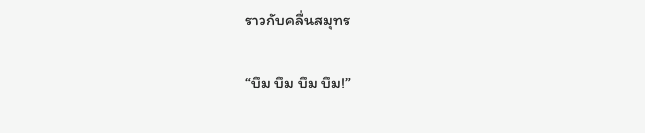ราวกับคลื่นสมุทร

“บึม บึม บึม บึม!”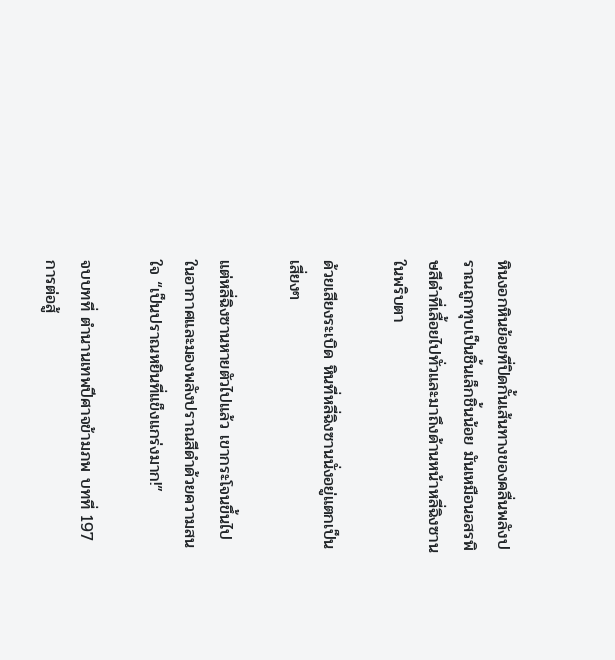หินงอกหินย้อยที่ปิดกั้นเส้นทางของคลื่นพลังปราณถูกทุบเป็นชิ้นเล็กชิ้นน้อย มันเหมือนอสรพิษสีดำที่เลื้อยไปทั่วและมาถึงด้านหน้าหลี่ฉิงซานในพริบตา

ด้วยเสียงระเบิด หินที่หลี่ฉิงซานนั่งอยู่แตกเป็นเสี่ยงๆ

แต่หลี่ฉิงซานหายตัวไปแล้ว เขากระโจนขึ้นไปในอากาศและมองพลังปราณสีดำด้วยความสนใจ “เป็นปราณหยินที่แข็งแกร่งมาก!”

จบบทที่ ตำนานเทพปีศาจข้ามภพ บทที่ 197 การต่อสู้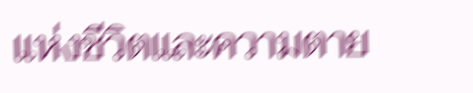แห่งชีวิตและความตาย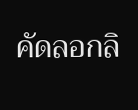คัดลอกลิ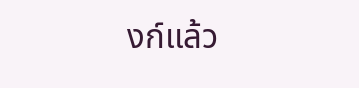งก์แล้ว